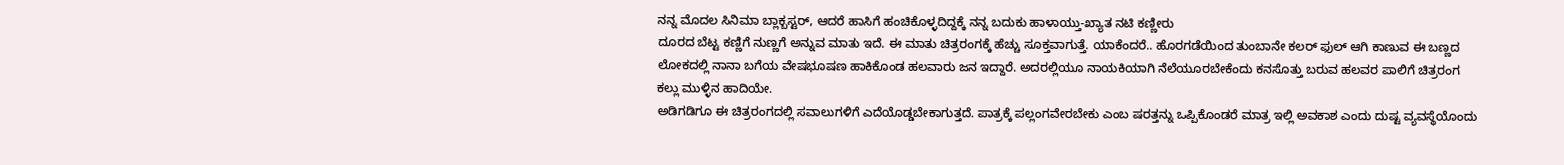ನನ್ನ ಮೊದಲ ಸಿನಿಮಾ ಬ್ಲಾಕ್ಬಸ್ಟರ್, ಆದರೆ ಹಾಸಿಗೆ ಹಂಚಿಕೊಳ್ಳದಿದ್ದಕ್ಕೆ ನನ್ನ ಬದುಕು ಹಾಳಾಯ್ತು-ಖ್ಯಾತ ನಟಿ ಕಣ್ಣೀರು
ದೂರದ ಬೆಟ್ಟ ಕಣ್ಣಿಗೆ ನುಣ್ಣಗೆ ಅನ್ನುವ ಮಾತು ಇದೆ. ಈ ಮಾತು ಚಿತ್ರರಂಗಕ್ಕೆ ಹೆಚ್ಚು ಸೂಕ್ತವಾಗುತ್ತೆ. ಯಾಕೆಂದರೆ.. ಹೊರಗಡೆಯಿಂದ ತುಂಬಾನೇ ಕಲರ್ ಫುಲ್ ಆಗಿ ಕಾಣುವ ಈ ಬಣ್ಣದ ಲೋಕದಲ್ಲಿ ನಾನಾ ಬಗೆಯ ವೇಷಭೂಷಣ ಹಾಕಿಕೊಂಡ ಹಲವಾರು ಜನ ಇದ್ದಾರೆ. ಅದರಲ್ಲಿಯೂ ನಾಯಕಿಯಾಗಿ ನೆಲೆಯೂರಬೇಕೆಂದು ಕನಸೊತ್ತು ಬರುವ ಹಲವರ ಪಾಲಿಗೆ ಚಿತ್ರರಂಗ ಕಲ್ಲು ಮುಳ್ಳಿನ ಹಾದಿಯೇ.
ಅಡಿಗಡಿಗೂ ಈ ಚಿತ್ರರಂಗದಲ್ಲಿ ಸವಾಲುಗಳಿಗೆ ಎದೆಯೊಡ್ಡಬೇಕಾಗುತ್ತದೆ. ಪಾತ್ರಕ್ಕೆ ಪಲ್ಲಂಗವೇರಬೇಕು ಎಂಬ ಷರತ್ತನ್ನು ಒಪ್ಪಿಕೊಂಡರೆ ಮಾತ್ರ ಇಲ್ಲಿ ಅವಕಾಶ ಎಂದು ದುಷ್ಟ ವ್ಯವಸ್ಥೆಯೊಂದು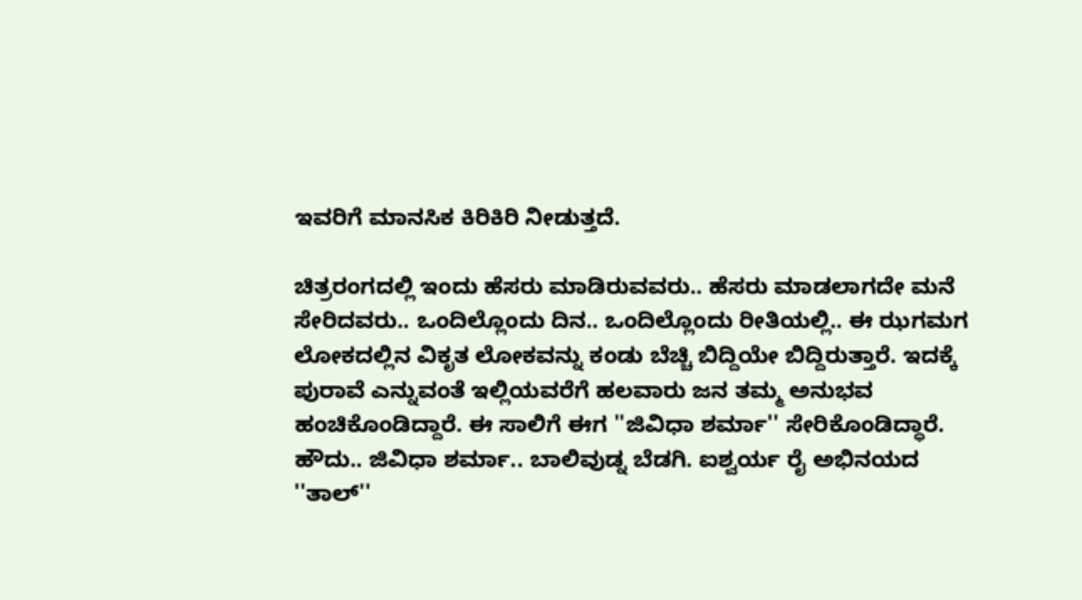ಇವರಿಗೆ ಮಾನಸಿಕ ಕಿರಿಕಿರಿ ನೀಡುತ್ತದೆ.

ಚಿತ್ರರಂಗದಲ್ಲಿ ಇಂದು ಹೆಸರು ಮಾಡಿರುವವರು.. ಹೆಸರು ಮಾಡಲಾಗದೇ ಮನೆ ಸೇರಿದವರು.. ಒಂದಿಲ್ಲೊಂದು ದಿನ.. ಒಂದಿಲ್ಲೊಂದು ರೀತಿಯಲ್ಲಿ.. ಈ ಝಗಮಗ ಲೋಕದಲ್ಲಿನ ವಿಕೃತ ಲೋಕವನ್ನು ಕಂಡು ಬೆಚ್ಚಿ ಬಿದ್ದಿಯೇ ಬಿದ್ದಿರುತ್ತಾರೆ. ಇದಕ್ಕೆ ಪುರಾವೆ ಎನ್ನುವಂತೆ ಇಲ್ಲಿಯವರೆಗೆ ಹಲವಾರು ಜನ ತಮ್ಮ ಅನುಭವ ಹಂಚಿಕೊಂಡಿದ್ದಾರೆ. ಈ ಸಾಲಿಗೆ ಈಗ ''ಜಿವಿಧಾ ಶರ್ಮಾ'' ಸೇರಿಕೊಂಡಿದ್ಧಾರೆ.
ಹೌದು.. ಜಿವಿಧಾ ಶರ್ಮಾ.. ಬಾಲಿವುಡ್ನ ಬೆಡಗಿ. ಐಶ್ವರ್ಯ ರೈ ಅಭಿನಯದ ''ತಾಲ್''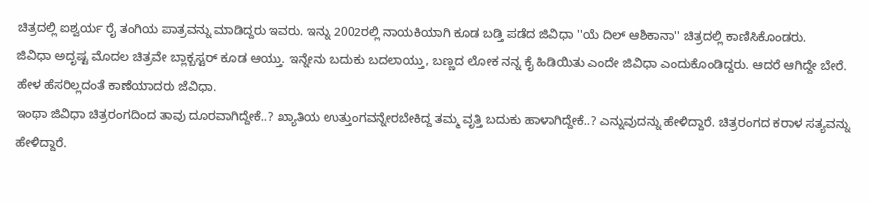ಚಿತ್ರದಲ್ಲಿ ಐಶ್ವರ್ಯ ರೈ ತಂಗಿಯ ಪಾತ್ರವನ್ನು ಮಾಡಿದ್ದರು ಇವರು. ಇನ್ನು 2002ರಲ್ಲಿ ನಾಯಕಿಯಾಗಿ ಕೂಡ ಬಡ್ತಿ ಪಡೆದ ಜಿವಿಧಾ ''ಯೆ ದಿಲ್ ಆಶಿಕಾನಾ'' ಚಿತ್ರದಲ್ಲಿ ಕಾಣಿಸಿಕೊಂಡರು.
ಜಿವಿಧಾ ಅದೃಷ್ಟ ಮೊದಲ ಚಿತ್ರವೇ ಬ್ಲಾಕ್ಬಸ್ಟರ್ ಕೂಡ ಆಯ್ತು. ಇನ್ನೇನು ಬದುಕು ಬದಲಾಯ್ತು, ಬಣ್ಣದ ಲೋಕ ನನ್ನ ಕೈ ಹಿಡಿಯಿತು ಎಂದೇ ಜಿವಿಧಾ ಎಂದುಕೊಂಡಿದ್ದರು. ಆದರೆ ಆಗಿದ್ದೇ ಬೇರೆ. ಹೇಳ ಹೆಸರಿಲ್ಲದಂತೆ ಕಾಣೆಯಾದರು ಜೆವಿಧಾ.
ಇಂಥಾ ಜಿವಿಧಾ ಚಿತ್ರರಂಗದಿಂದ ತಾವು ದೂರವಾಗಿದ್ದೇಕೆ..? ಖ್ಯಾತಿಯ ಉತ್ತುಂಗವನ್ನೇರಬೇಕಿದ್ದ ತಮ್ಮ ವೃತ್ತಿ ಬದುಕು ಹಾಳಾಗಿದ್ದೇಕೆ..? ಎನ್ನುವುದನ್ನು ಹೇಳಿದ್ದಾರೆ. ಚಿತ್ರರಂಗದ ಕರಾಳ ಸತ್ಯವನ್ನು ಹೇಳಿದ್ದಾರೆ.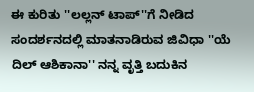ಈ ಕುರಿತು ''ಲಲ್ಲನ್ ಟಾಪ್''ಗೆ ನೀಡಿದ ಸಂದರ್ಶನದಲ್ಲಿ ಮಾತನಾಡಿರುವ ಜಿವಿಧಾ ''ಯೆ ದಿಲ್ ಆಶಿಕಾನಾ'' ನನ್ನ ವೃತ್ತಿ ಬದುಕಿನ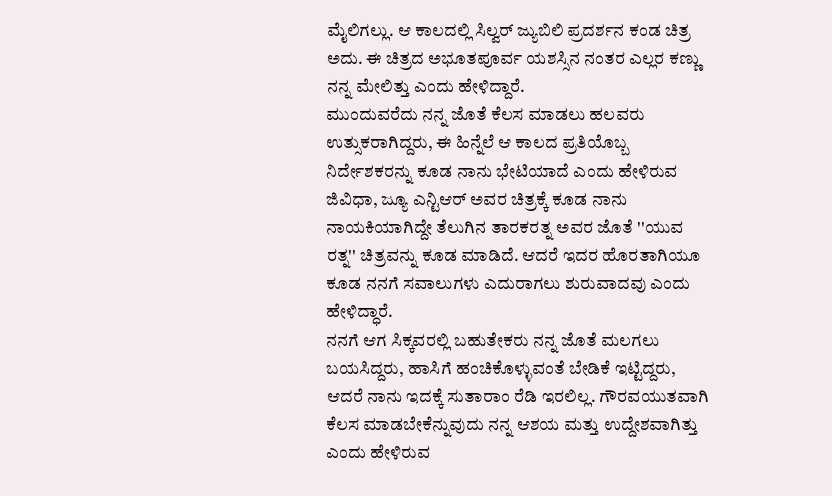ಮೈಲಿಗಲ್ಲು. ಆ ಕಾಲದಲ್ಲಿ ಸಿಲ್ವರ್ ಜ್ಯುಬಿಲಿ ಪ್ರದರ್ಶನ ಕಂಡ ಚಿತ್ರ ಅದು. ಈ ಚಿತ್ರದ ಅಭೂತಪೂರ್ವ ಯಶಸ್ಸಿನ ನಂತರ ಎಲ್ಲರ ಕಣ್ಣು ನನ್ನ ಮೇಲಿತ್ತು ಎಂದು ಹೇಳಿದ್ದಾರೆ.
ಮುಂದುವರೆದು ನನ್ನ ಜೊತೆ ಕೆಲಸ ಮಾಡಲು ಹಲವರು ಉತ್ಸುಕರಾಗಿದ್ದರು, ಈ ಹಿನ್ನೆಲೆ ಆ ಕಾಲದ ಪ್ರತಿಯೊಬ್ಬ ನಿರ್ದೇಶಕರನ್ನು ಕೂಡ ನಾನು ಭೇಟಿಯಾದೆ ಎಂದು ಹೇಳಿರುವ ಜಿವಿಧಾ, ಜ್ಯೂ ಎನ್ಟಿಆರ್ ಅವರ ಚಿತ್ರಕ್ಕೆ ಕೂಡ ನಾನು ನಾಯಕಿಯಾಗಿದ್ದೇ ತೆಲುಗಿನ ತಾರಕರತ್ನ ಅವರ ಜೊತೆ ''ಯುವ ರತ್ನ'' ಚಿತ್ರವನ್ನು ಕೂಡ ಮಾಡಿದೆ. ಆದರೆ ಇದರ ಹೊರತಾಗಿಯೂ ಕೂಡ ನನಗೆ ಸವಾಲುಗಳು ಎದುರಾಗಲು ಶುರುವಾದವು ಎಂದು ಹೇಳಿದ್ಧಾರೆ.
ನನಗೆ ಆಗ ಸಿಕ್ಕವರಲ್ಲಿ ಬಹುತೇಕರು ನನ್ನ ಜೊತೆ ಮಲಗಲು ಬಯಸಿದ್ದರು, ಹಾಸಿಗೆ ಹಂಚಿಕೊಳ್ಳುವಂತೆ ಬೇಡಿಕೆ ಇಟ್ಟಿದ್ದರು, ಆದರೆ ನಾನು ಇದಕ್ಕೆ ಸುತಾರಾಂ ರೆಡಿ ಇರಲಿಲ್ಲ. ಗೌರವಯುತವಾಗಿ ಕೆಲಸ ಮಾಡಬೇಕೆನ್ನುವುದು ನನ್ನ ಆಶಯ ಮತ್ತು ಉದ್ದೇಶವಾಗಿತ್ತು ಎಂದು ಹೇಳಿರುವ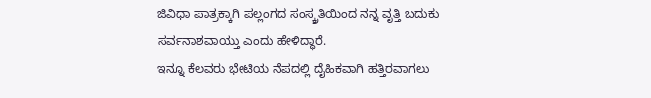ಜಿವಿಧಾ ಪಾತ್ರಕ್ಕಾಗಿ ಪಲ್ಲಂಗದ ಸಂಸ್ಕ್ರತಿಯಿಂದ ನನ್ನ ವೃತ್ತಿ ಬದುಕು ಸರ್ವನಾಶವಾಯ್ತು ಎಂದು ಹೇಳಿದ್ಧಾರೆ.
ಇನ್ನೂ ಕೆಲವರು ಭೇಟಿಯ ನೆಪದಲ್ಲಿ ದೈಹಿಕವಾಗಿ ಹತ್ತಿರವಾಗಲು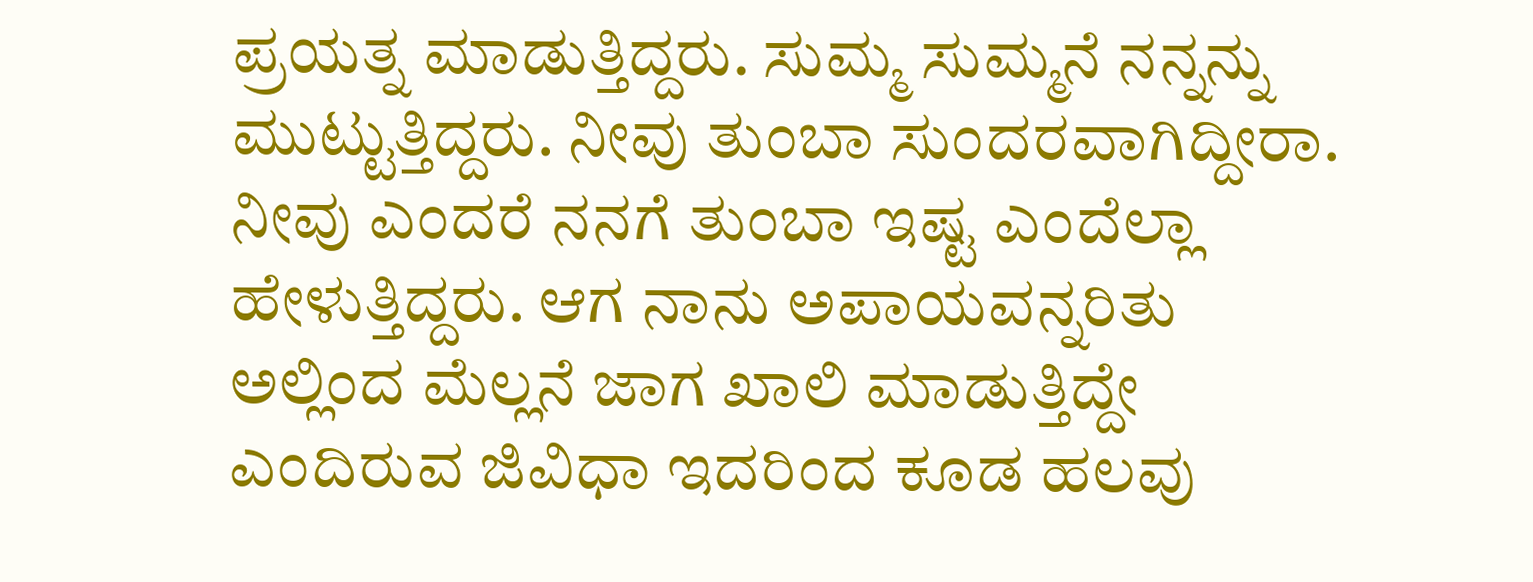ಪ್ರಯತ್ನ ಮಾಡುತ್ತಿದ್ದರು. ಸುಮ್ಮ ಸುಮ್ಮನೆ ನನ್ನನ್ನು ಮುಟ್ಟುತ್ತಿದ್ದರು. ನೀವು ತುಂಬಾ ಸುಂದರವಾಗಿದ್ದೀರಾ. ನೀವು ಎಂದರೆ ನನಗೆ ತುಂಬಾ ಇಷ್ಟ ಎಂದೆಲ್ಲಾ ಹೇಳುತ್ತಿದ್ದರು. ಆಗ ನಾನು ಅಪಾಯವನ್ನರಿತು ಅಲ್ಲಿಂದ ಮೆಲ್ಲನೆ ಜಾಗ ಖಾಲಿ ಮಾಡುತ್ತಿದ್ದೇ ಎಂದಿರುವ ಜಿವಿಧಾ ಇದರಿಂದ ಕೂಡ ಹಲವು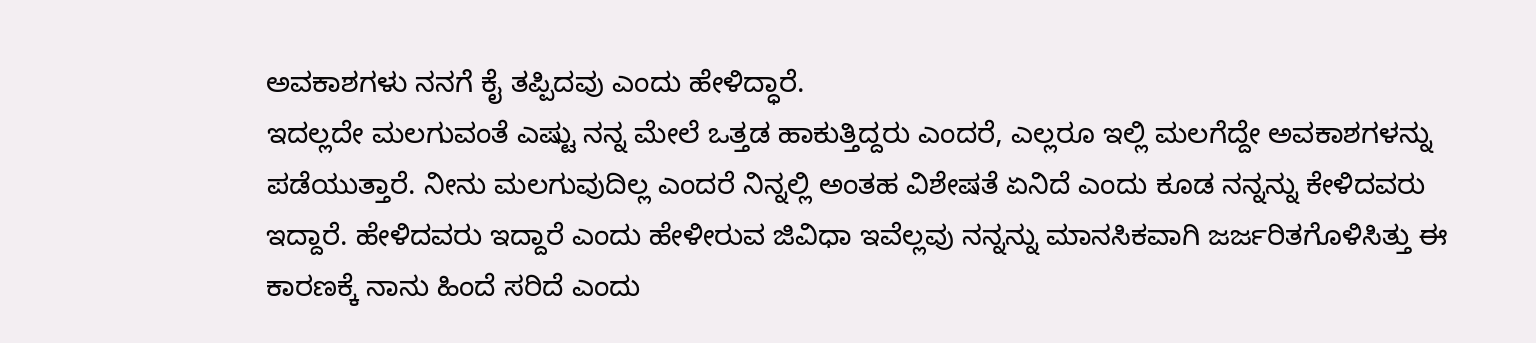ಅವಕಾಶಗಳು ನನಗೆ ಕೈ ತಪ್ಪಿದವು ಎಂದು ಹೇಳಿದ್ಧಾರೆ.
ಇದಲ್ಲದೇ ಮಲಗುವಂತೆ ಎಷ್ಟು ನನ್ನ ಮೇಲೆ ಒತ್ತಡ ಹಾಕುತ್ತಿದ್ದರು ಎಂದರೆ, ಎಲ್ಲರೂ ಇಲ್ಲಿ ಮಲಗೆದ್ದೇ ಅವಕಾಶಗಳನ್ನು ಪಡೆಯುತ್ತಾರೆ. ನೀನು ಮಲಗುವುದಿಲ್ಲ ಎಂದರೆ ನಿನ್ನಲ್ಲಿ ಅಂತಹ ವಿಶೇಷತೆ ಏನಿದೆ ಎಂದು ಕೂಡ ನನ್ನನ್ನು ಕೇಳಿದವರು ಇದ್ದಾರೆ. ಹೇಳಿದವರು ಇದ್ದಾರೆ ಎಂದು ಹೇಳೀರುವ ಜಿವಿಧಾ ಇವೆಲ್ಲವು ನನ್ನನ್ನು ಮಾನಸಿಕವಾಗಿ ಜರ್ಜರಿತಗೊಳಿಸಿತ್ತು ಈ ಕಾರಣಕ್ಕೆ ನಾನು ಹಿಂದೆ ಸರಿದೆ ಎಂದು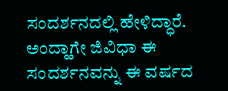ಸಂದರ್ಶನದಲ್ಲಿ ಹೇಳಿದ್ಧಾರೆ.
ಅಂದ್ಹಾಗೇ ಜಿವಿಧಾ ಈ ಸಂದರ್ಶನವನ್ನು ಈ ವರ್ಷದ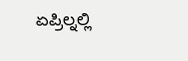ಏಪ್ರಿಲ್ನಲ್ಲಿ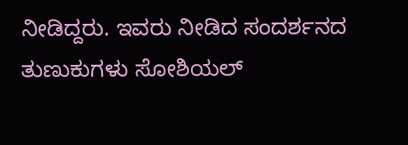ನೀಡಿದ್ದರು. ಇವರು ನೀಡಿದ ಸಂದರ್ಶನದ ತುಣುಕುಗಳು ಸೋಶಿಯಲ್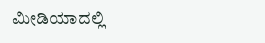ಮೀಡಿಯಾದಲ್ಲಿ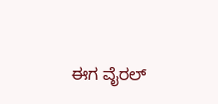ಈಗ ವೈರಲ್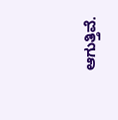ಆಗುತ್ತಿವೆ.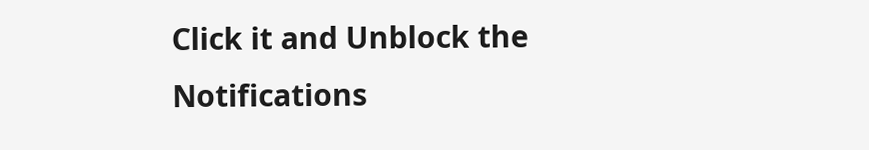Click it and Unblock the Notifications